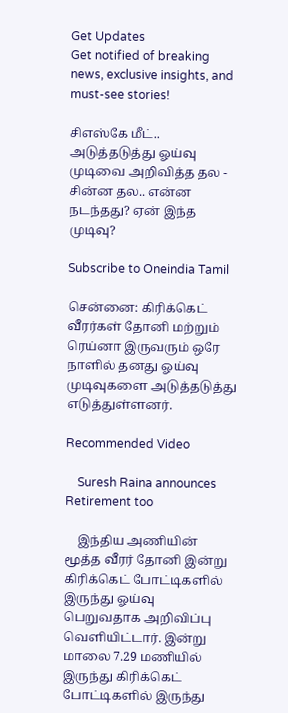Get Updates
Get notified of breaking news, exclusive insights, and must-see stories!

சிஎஸ்கே மீட்.. அடுத்தடுத்து ஓய்வு முடிவை அறிவித்த தல - சின்ன தல.. என்ன நடந்தது? ஏன் இந்த முடிவு?

Subscribe to Oneindia Tamil

சென்னை: கிரிக்கெட் வீரர்கள் தோனி மற்றும் ரெய்னா இருவரும் ஒரே நாளில் தனது ஓய்வு முடிவுகளை அடுத்தடுத்து எடுத்துள்ளனர்.

Recommended Video

    Suresh Raina announces Retirement too

    இந்திய அணியின் மூத்த வீரர் தோனி இன்று கிரிக்கெட் போட்டிகளில் இருந்து ஓய்வு பெறுவதாக அறிவிப்பு வெளியிட்டார். இன்று மாலை 7.29 மணியில் இருந்து கிரிக்கெட் போட்டிகளில் இருந்து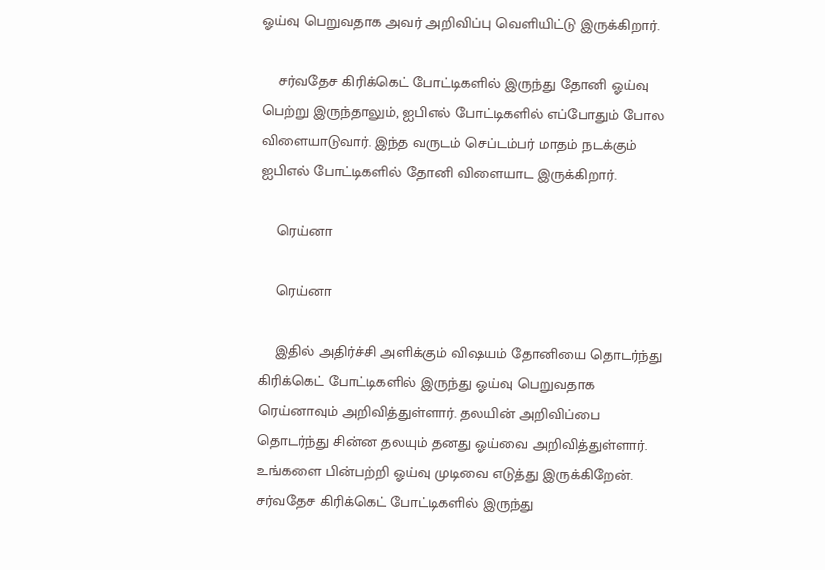ஓய்வு பெறுவதாக அவர் அறிவிப்பு வெளியிட்டு இருக்கிறார்.

    சர்வதேச கிரிக்கெட் போட்டிகளில் இருந்து தோனி ஓய்வு பெற்று இருந்தாலும், ஐபிஎல் போட்டிகளில் எப்போதும் போல விளையாடுவார். இந்த வருடம் செப்டம்பர் மாதம் நடக்கும் ஐபிஎல் போட்டிகளில் தோனி விளையாட இருக்கிறார்.

    ரெய்னா

    ரெய்னா

    இதில் அதிர்ச்சி அளிக்கும் விஷயம் தோனியை தொடர்ந்து கிரிக்கெட் போட்டிகளில் இருந்து ஓய்வு பெறுவதாக ரெய்னாவும் அறிவித்துள்ளார். தலயின் அறிவிப்பை தொடர்ந்து சின்ன தலயும் தனது ஓய்வை அறிவித்துள்ளார். உங்களை பின்பற்றி ஓய்வு முடிவை எடுத்து இருக்கிறேன். சர்வதேச கிரிக்கெட் போட்டிகளில் இருந்து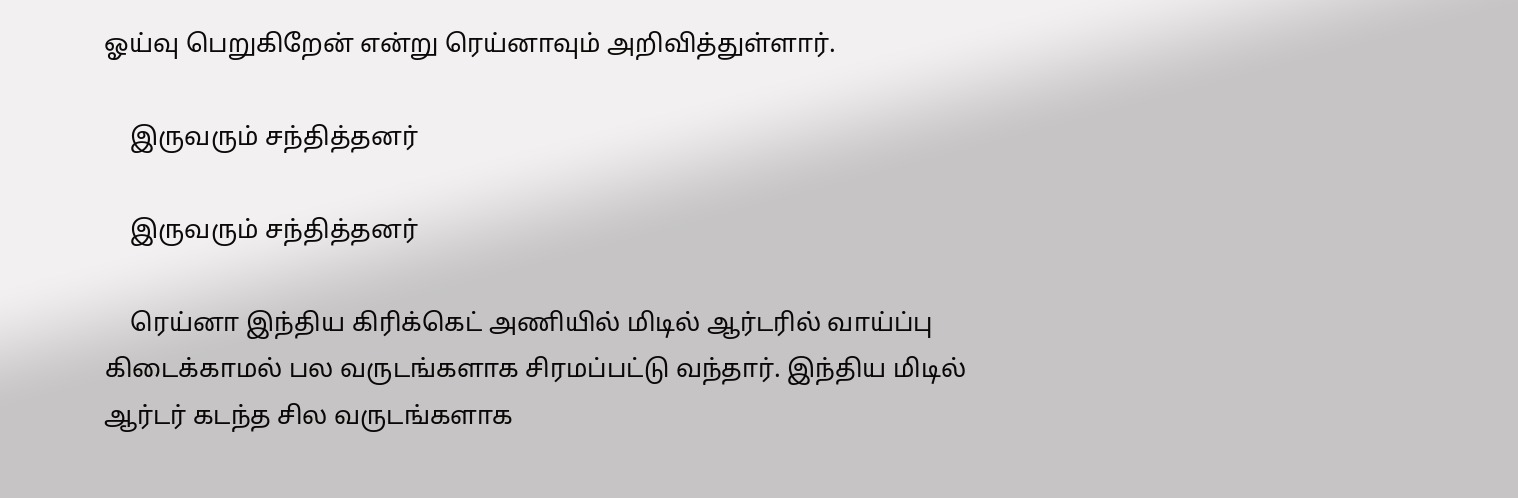ஓய்வு பெறுகிறேன் என்று ரெய்னாவும் அறிவித்துள்ளார்.

    இருவரும் சந்தித்தனர்

    இருவரும் சந்தித்தனர்

    ரெய்னா இந்திய கிரிக்கெட் அணியில் மிடில் ஆர்டரில் வாய்ப்பு கிடைக்காமல் பல வருடங்களாக சிரமப்பட்டு வந்தார். இந்திய மிடில் ஆர்டர் கடந்த சில வருடங்களாக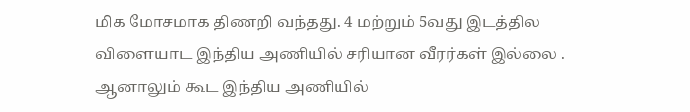மிக மோசமாக திணறி வந்தது. 4 மற்றும் 5வது இடத்தில விளையாட இந்திய அணியில் சரியான வீரர்கள் இல்லை . ஆனாலும் கூட இந்திய அணியில்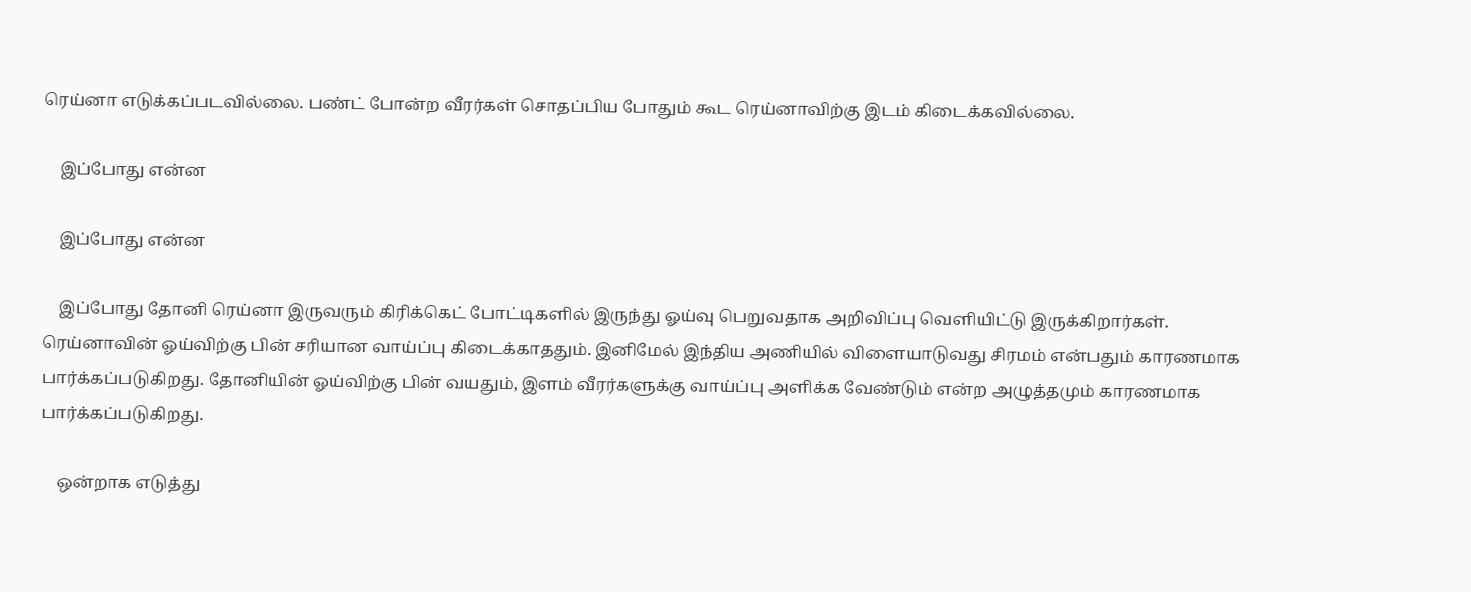ரெய்னா எடுக்கப்படவில்லை. பண்ட் போன்ற வீரர்கள் சொதப்பிய போதும் கூட ரெய்னாவிற்கு இடம் கிடைக்கவில்லை.

    இப்போது என்ன

    இப்போது என்ன

    இப்போது தோனி ரெய்னா இருவரும் கிரிக்கெட் போட்டிகளில் இருந்து ஓய்வு பெறுவதாக அறிவிப்பு வெளியிட்டு இருக்கிறார்கள். ரெய்னாவின் ஓய்விற்கு பின் சரியான வாய்ப்பு கிடைக்காததும். இனிமேல் இந்திய அணியில் விளையாடுவது சிரமம் என்பதும் காரணமாக பார்க்கப்படுகிறது. தோனியின் ஓய்விற்கு பின் வயதும், இளம் வீரர்களுக்கு வாய்ப்பு அளிக்க வேண்டும் என்ற அழுத்தமும் காரணமாக பார்க்கப்படுகிறது.

    ஒன்றாக எடுத்து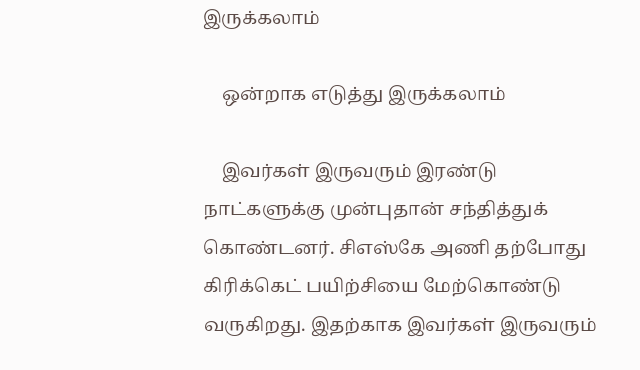இருக்கலாம்

    ஒன்றாக எடுத்து இருக்கலாம்

    இவர்கள் இருவரும் இரண்டு நாட்களுக்கு முன்புதான் சந்தித்துக் கொண்டனர். சிஎஸ்கே அணி தற்போது கிரிக்கெட் பயிற்சியை மேற்கொண்டு வருகிறது. இதற்காக இவர்கள் இருவரும்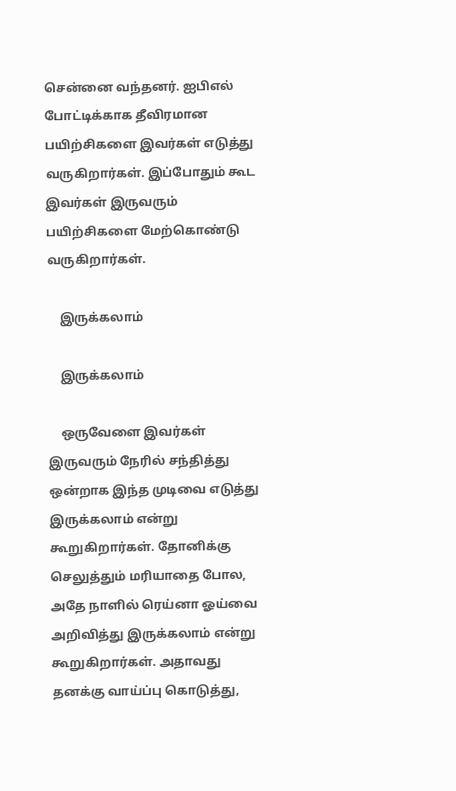சென்னை வந்தனர். ஐபிஎல் போட்டிக்காக தீவிரமான பயிற்சிகளை இவர்கள் எடுத்து வருகிறார்கள். இப்போதும் கூட இவர்கள் இருவரும் பயிற்சிகளை மேற்கொண்டு வருகிறார்கள்.

    இருக்கலாம்

    இருக்கலாம்

    ஒருவேளை இவர்கள் இருவரும் நேரில் சந்தித்து ஒன்றாக இந்த முடிவை எடுத்து இருக்கலாம் என்று கூறுகிறார்கள். தோனிக்கு செலுத்தும் மரியாதை போல, அதே நாளில் ரெய்னா ஓய்வை அறிவித்து இருக்கலாம் என்று கூறுகிறார்கள். அதாவது தனக்கு வாய்ப்பு கொடுத்து,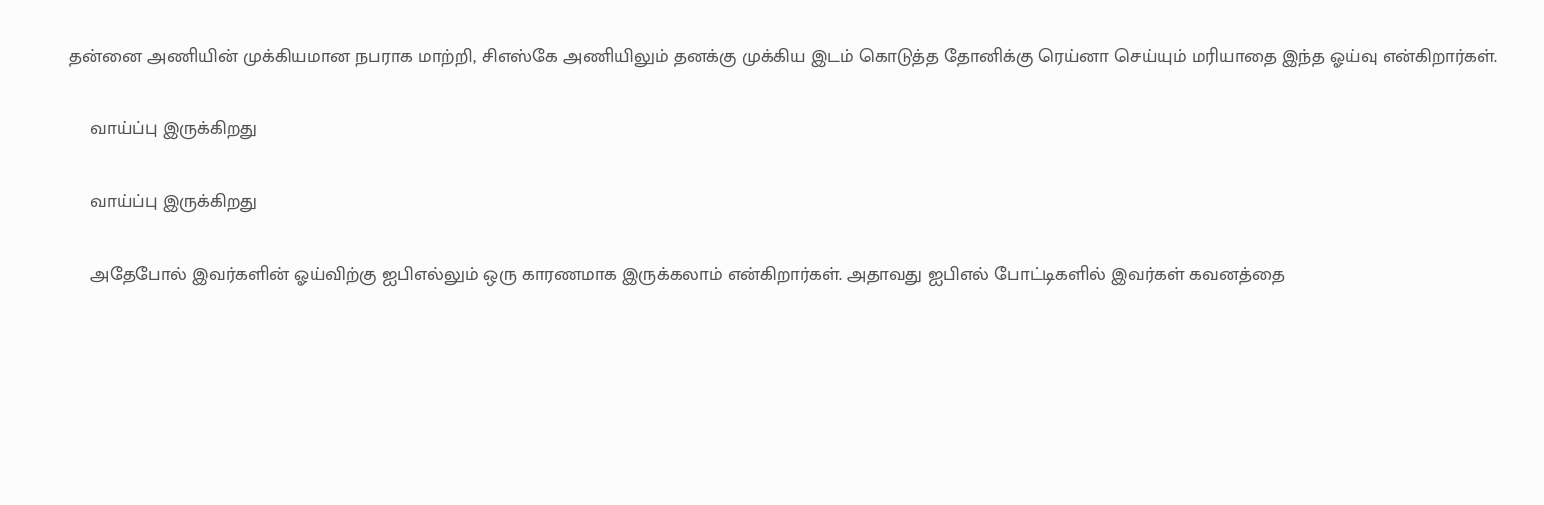தன்னை அணியின் முக்கியமான நபராக மாற்றி, சிஎஸ்கே அணியிலும் தனக்கு முக்கிய இடம் கொடுத்த தோனிக்கு ரெய்னா செய்யும் மரியாதை இந்த ஓய்வு என்கிறார்கள்.

    வாய்ப்பு இருக்கிறது

    வாய்ப்பு இருக்கிறது

    அதேபோல் இவர்களின் ஓய்விற்கு ஐபிஎல்லும் ஒரு காரணமாக இருக்கலாம் என்கிறார்கள். அதாவது ஐபிஎல் போட்டிகளில் இவர்கள் கவனத்தை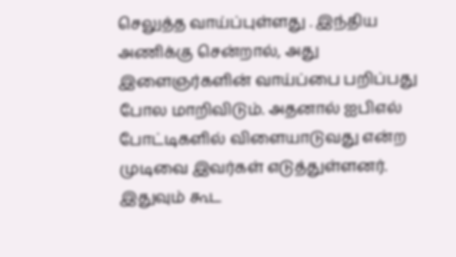செலுத்த வாய்ப்புள்ளது . இந்திய அணிக்கு சென்றால், அது இளைஞர்களின் வாய்ப்பை பறிப்பது போல மாறிவிடும். அதனால் ஐபிஎல் போட்டிகளில் விளையாடுவது என்ற முடிவை இவர்கள் எடுத்துள்ளனர். இதுவும் கூட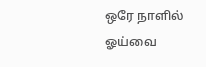ஒரே நாளில் ஓய்வை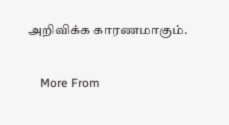அறிவிக்க காரணமாகும்.

    More From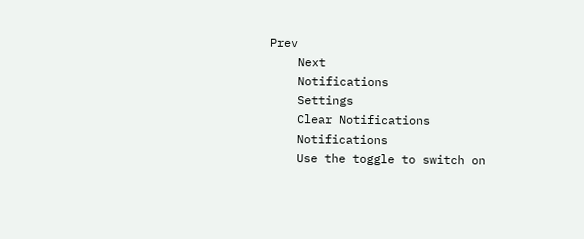Prev
    Next
    Notifications
    Settings
    Clear Notifications
    Notifications
    Use the toggle to switch on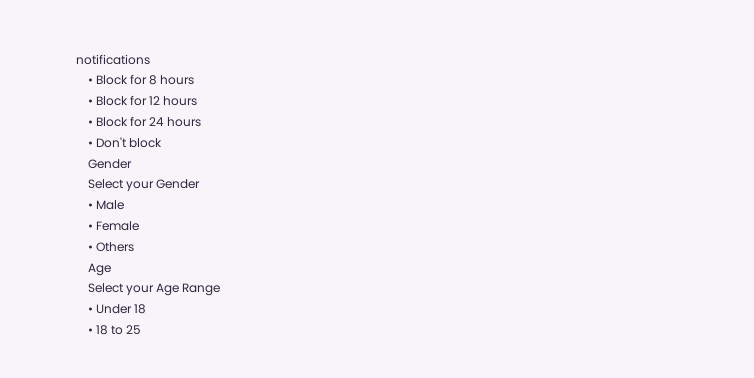notifications
    • Block for 8 hours
    • Block for 12 hours
    • Block for 24 hours
    • Don't block
    Gender
    Select your Gender
    • Male
    • Female
    • Others
    Age
    Select your Age Range
    • Under 18
    • 18 to 25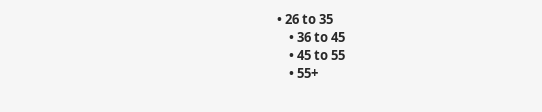• 26 to 35
    • 36 to 45
    • 45 to 55
    • 55+